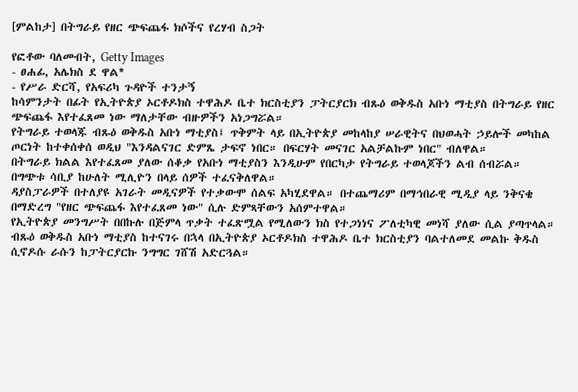[ምልከታ] በትግራይ የዘር ጭፍጨፋ ክሶችና የረሃብ ስጋት

የፎቶው ባለመብት, Getty Images
- ፀሐፊ, አሌክስ ደ ዋል*
- የሥራ ድርሻ, የአፍሪካ ጉዳዮች ተንታኝ
ከሳምንታት በፊት የኢትዮጵያ ኦርቶዶክስ ተዋሕዶ ቤተ ክርስቲያን ፓትርያርክ ብጹዕ ወቅዱስ አቡነ ማቲያስ በትግራይ የዘር ጭፍጨፋ እየተፈጸመ ነው ማለታቸው ብዙዎችን አነጋግሯል።
የትግራይ ተወላጁ ብጹዕ ወቅዱስ አቡነ ማቲያስ፤ ጥቅምት ላይ በኢትዮጵያ መከላከያ ሠራዊትና በህወሓት ኃይሎች መካከል ጦርነት ከተቀሰቀሰ ወዲህ "እንዳልናገር ድምጼ ታፍኖ ነበር። በፍርሃት መናገር አልቻልኩም ነበር" ብለዋል።
በትግራይ ክልል እየተፈጸመ ያለው ሰቆቃ የአቡነ ማቲያስን እንዲሁም የበርካታ የትግራይ ተወላጆችን ልብ ሰብሯል።
በግጭቱ ሳቢያ ከሁለት ሚሊዮን በላይ ሰዎች ተፈናቅለዋል።
ዳያስፓራዎች በተለያዩ አገራት መዲናዎች የተቃውሞ ሰልፍ አካሂደዋል። በተጨማሪም በማኅበራዊ ሚዲያ ላይ ንቅናቄ በማድረግ "የዘር ጭፍጨፋ እየተፈጸመ ነው" ሲሉ ድምጻቸውን አሰምተዋል።
የኢትዮጵያ መንግሥት በበኩሉ በጅምላ ጥቃት ተፈጽሟል የሚለውን ክስ የተጋነነና ፖለቲካዊ መነሻ ያለው ሲል ያጣጥላል።
ብጹዕ ወቅዱስ አቡነ ማቲያስ ከተናገሩ በኋላ በኢትዮጵያ ኦርቶዶክስ ተዋሕዶ ቤተ ክርስቲያን ባልተለመደ መልኩ ቅዱስ ሲኖዶሱ ራሱን ከፓትርያርኩ ንግግር ገሸሽ አድርጓል።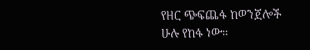የዘር ጭፍጨፋ ከወንጀሎች ሁሉ የከፋ ነው።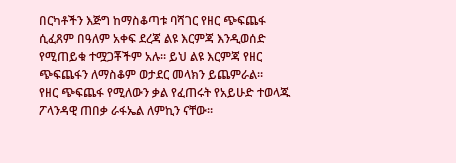በርካቶችን እጅግ ከማስቆጣቱ ባሻገር የዘር ጭፍጨፋ ሲፈጸም በዓለም አቀፍ ደረጃ ልዩ እርምጃ እንዲወሰድ የሚጠይቁ ተሟጋቾችም አሉ። ይህ ልዩ እርምጃ የዘር ጭፍጨፋን ለማስቆም ወታደር መላክን ይጨምራል።
የዘር ጭፍጨፋ የሚለውን ቃል የፈጠሩት የአይሁድ ተወላጁ ፖላንዳዊ ጠበቃ ራፋኤል ለምኪን ናቸው።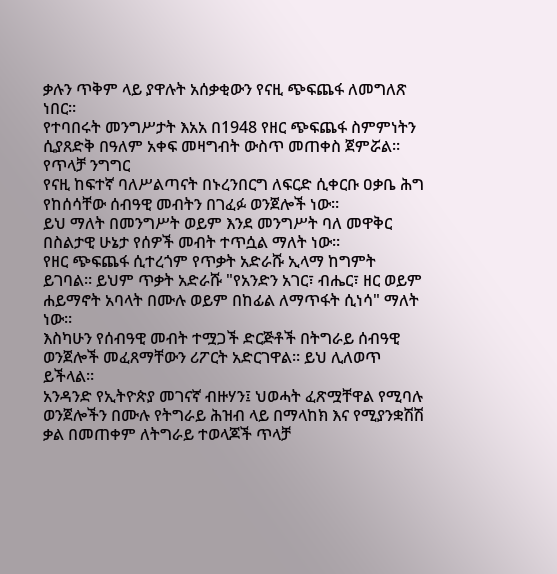ቃሉን ጥቅም ላይ ያዋሉት አሰቃቂውን የናዚ ጭፍጨፋ ለመግለጽ ነበር።
የተባበሩት መንግሥታት እአአ በ1948 የዘር ጭፍጨፋ ስምምነትን ሲያጸድቅ በዓለም አቀፍ መዛግብት ውስጥ መጠቀስ ጀምሯል።
የጥላቻ ንግግር
የናዚ ከፍተኛ ባለሥልጣናት በኑረንበርግ ለፍርድ ሲቀርቡ ዐቃቤ ሕግ የከሰሳቸው ሰብዓዊ መብትን በገፈፉ ወንጀሎች ነው።
ይህ ማለት በመንግሥት ወይም እንደ መንግሥት ባለ መዋቅር በስልታዊ ሁኔታ የሰዎች መብት ተጥሷል ማለት ነው።
የዘር ጭፍጨፋ ሲተረጎም የጥቃት አድራሹ ኢላማ ከግምት ይገባል። ይህም ጥቃት አድራሹ "የአንድን አገር፣ ብሔር፣ ዘር ወይም ሐይማኖት አባላት በሙሉ ወይም በከፊል ለማጥፋት ሲነሳ" ማለት ነው።
እስካሁን የሰብዓዊ መብት ተሟጋች ድርጅቶች በትግራይ ሰብዓዊ ወንጀሎች መፈጸማቸውን ሪፖርት አድርገዋል። ይህ ሊለወጥ ይችላል።
አንዳንድ የኢትዮጵያ መገናኛ ብዙሃን፤ ህወሓት ፈጽሟቸዋል የሚባሉ ወንጀሎችን በሙሉ የትግራይ ሕዝብ ላይ በማላከክ እና የሚያንቋሽሽ ቃል በመጠቀም ለትግራይ ተወላጆች ጥላቻ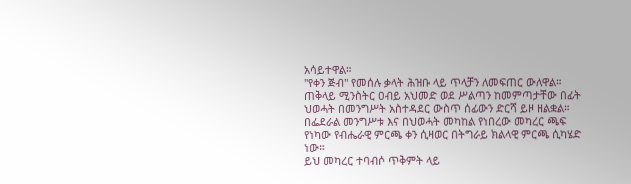አሳይተዋል።
"የቀን ጅብ" የመሰሉ ቃላት ሕዝቡ ላይ ጥላቻን ለመፍጠር ውለዋል።
ጠቅላይ ሚንስትር ዐብይ አህመድ ወደ ሥልጣን ከመምጣታቸው በፊት ህወሓት በመንግሥት አስተዳደር ውስጥ ሰፊውን ድርሻ ይዞ ዘልቋል። በፌደራል መንግሥቱ እና በህወሓት መካከል የነበረው መካረር ጫፍ የነካው የብሔራዊ ምርጫ ቀን ሲዛወር በትግራይ ክልላዊ ምርጫ ሲካሄድ ነው።
ይህ መካረር ተባብሶ ጥቅምት ላይ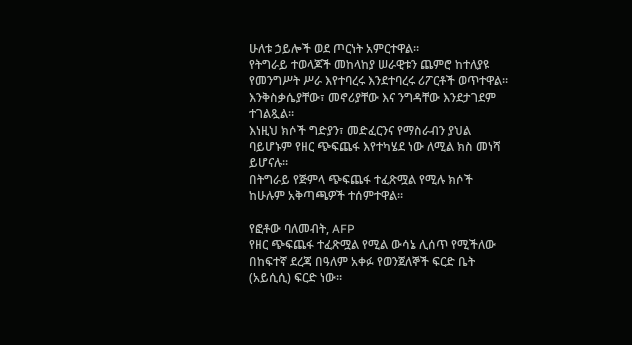ሁለቱ ኃይሎች ወደ ጦርነት አምርተዋል።
የትግራይ ተወላጆች መከላከያ ሠራዊቱን ጨምሮ ከተለያዩ የመንግሥት ሥራ እየተባረሩ እንደተባረሩ ሪፖርቶች ወጥተዋል።
እንቅስቃሴያቸው፣ መኖሪያቸው እና ንግዳቸው እንደታገደም ተገልጿል።
እነዚህ ክሶች ግድያን፣ መድፈርንና የማስራብን ያህል ባይሆኑም የዘር ጭፍጨፋ እየተካሄደ ነው ለሚል ክስ መነሻ ይሆናሉ።
በትግራይ የጅምላ ጭፍጨፋ ተፈጽሟል የሚሉ ክሶች ከሁሉም አቅጣጫዎች ተሰምተዋል።

የፎቶው ባለመብት, AFP
የዘር ጭፍጨፋ ተፈጽሟል የሚል ውሳኔ ሊሰጥ የሚችለው በከፍተኛ ደረጃ በዓለም አቀፉ የወንጀለኞች ፍርድ ቤት (አይሲሲ) ፍርድ ነው።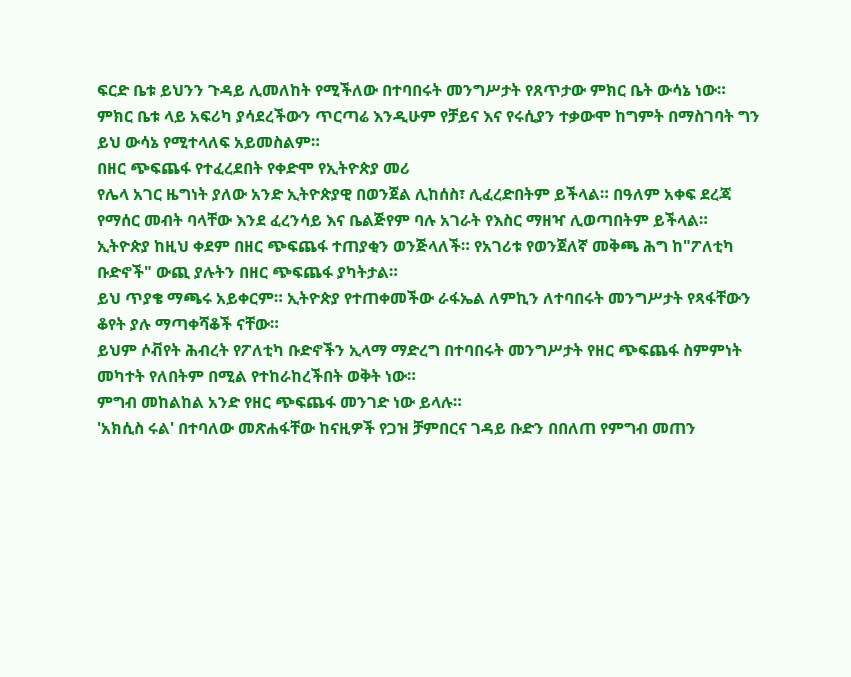ፍርድ ቤቱ ይህንን ጉዳይ ሊመለከት የሚችለው በተባበሩት መንግሥታት የጸጥታው ምክር ቤት ውሳኔ ነው።
ምክር ቤቱ ላይ አፍሪካ ያሳደረችውን ጥርጣሬ እንዲሁም የቻይና እና የሩሲያን ተቃውሞ ከግምት በማስገባት ግን ይህ ውሳኔ የሚተላለፍ አይመስልም።
በዘር ጭፍጨፋ የተፈረደበት የቀድሞ የኢትዮጵያ መሪ
የሌላ አገር ዜግነት ያለው አንድ ኢትዮጵያዊ በወንጀል ሊከሰስ፣ ሊፈረድበትም ይችላል። በዓለም አቀፍ ደረጃ የማሰር መብት ባላቸው እንደ ፈረንሳይ እና ቤልጅየም ባሉ አገራት የእስር ማዘዣ ሊወጣበትም ይችላል።
ኢትዮጵያ ከዚህ ቀደም በዘር ጭፍጨፋ ተጠያቂን ወንጅላለች። የአገሪቱ የወንጀለኛ መቅጫ ሕግ ከ"ፖለቲካ ቡድኖች" ውጪ ያሉትን በዘር ጭፍጨፋ ያካትታል።
ይህ ጥያቄ ማጫሩ አይቀርም። ኢትዮጵያ የተጠቀመችው ራፋኤል ለምኪን ለተባበሩት መንግሥታት የጻፋቸውን ቆየት ያሉ ማጣቀሻቆች ናቸው።
ይህም ሶቭየት ሕብረት የፖለቲካ ቡድኖችን ኢላማ ማድረግ በተባበሩት መንግሥታት የዘር ጭፍጨፋ ስምምነት መካተት የለበትም በሚል የተከራከረችበት ወቅት ነው።
ምግብ መከልከል አንድ የዘር ጭፍጨፋ መንገድ ነው ይላሉ።
'አክሲስ ሩል' በተባለው መጽሐፋቸው ከናዚዎች የጋዝ ቻምበርና ገዳይ ቡድን በበለጠ የምግብ መጠን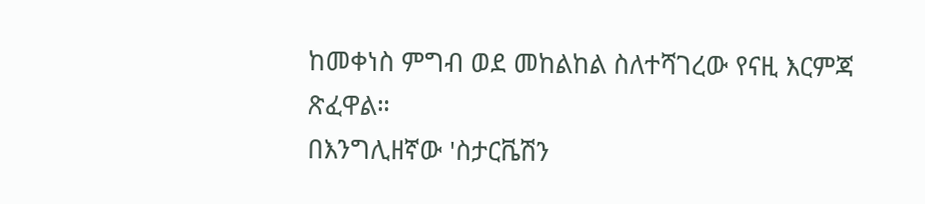ከመቀነስ ምግብ ወደ መከልከል ስለተሻገረው የናዚ እርምጃ ጽፈዋል።
በእንግሊዘኛው 'ስታርቬሽን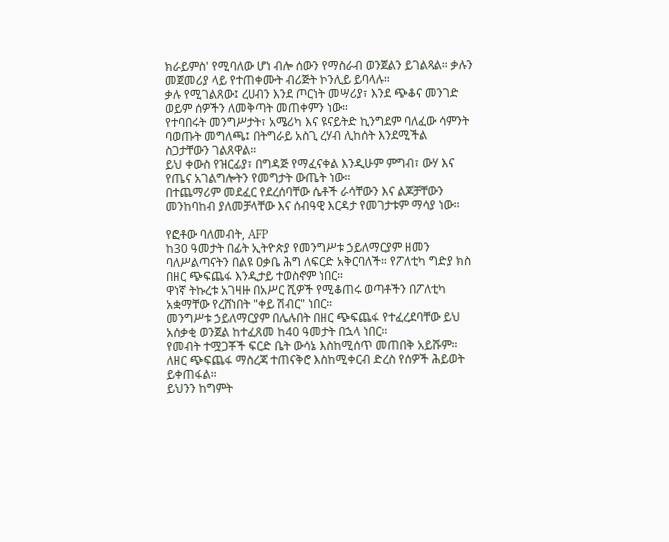ክራይምስ' የሚባለው ሆነ ብሎ ሰውን የማስራብ ወንጀልን ይገልጻል። ቃሉን መጀመሪያ ላይ የተጠቀሙት ብሪጅት ኮንሊይ ይባላሉ።
ቃሉ የሚገልጸው፤ ረሀብን እንደ ጦርነት መሣሪያ፣ እንደ ጭቆና መንገድ ወይም ሰዎችን ለመቅጣት መጠቀምን ነው።
የተባበሩት መንግሥታት፣ አሜሪካ እና ዩናይትድ ኪንግደም ባለፈው ሳምንት ባወጡት መግለጫ፤ በትግራይ አስጊ ረሃብ ሊከሰት እንደሚችል ስጋታቸውን ገልጸዋል።
ይህ ቀውስ የዝርፊያ፣ በግዳጅ የማፈናቀል እንዲሁም ምግብ፣ ውሃ እና የጤና አገልግሎትን የመግታት ውጤት ነው።
በተጨማሪም መደፈር የደረሰባቸው ሴቶች ራሳቸውን እና ልጆቻቸውን መንከባከብ ያለመቻላቸው እና ሰብዓዊ እርዳታ የመገታቱም ማሳያ ነው።

የፎቶው ባለመብት, AFP
ከ30 ዓመታት በፊት ኢትዮጵያ የመንግሥቱ ኃይለማርያም ዘመን ባለሥልጣናትን በልዩ ዐቃቤ ሕግ ለፍርድ አቅርባለች። የፖለቲካ ግድያ ክስ በዘር ጭፍጨፋ እንዲታይ ተወስኖም ነበር።
ዋነኛ ትኩረቱ አገዛዙ በአሥር ሺዎች የሚቆጠሩ ወጣቶችን በፖለቲካ አቋማቸው የረሸነበት "ቀይ ሽብር" ነበር።
መንግሥቱ ኃይለማርያም በሌሉበት በዘር ጭፍጨፋ የተፈረደባቸው ይህ አሰቃቂ ወንጀል ከተፈጸመ ከ40 ዓመታት በኋላ ነበር።
የመብት ተሟጋቾች ፍርድ ቤት ውሳኔ እስከሚሰጥ መጠበቅ አይሹም። ለዘር ጭፍጨፋ ማስረጃ ተጠናቅሮ እስከሚቀርብ ድረስ የሰዎች ሕይወት ይቀጠፋል።
ይህንን ከግምት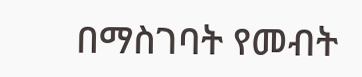በማስገባት የመብት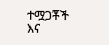ተሟጋቾች እና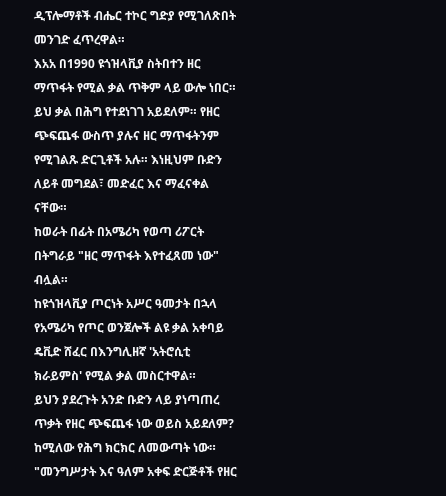ዲፕሎማቶች ብሔር ተኮር ግድያ የሚገለጽበት መንገድ ፈጥረዋል።
እአአ በ1990 ዩጎዝላቪያ ስትበተን ዘር ማጥፋት የሚል ቃል ጥቅም ላይ ውሎ ነበር።
ይህ ቃል በሕግ የተደነገገ አይደለም። የዘር ጭፍጨፋ ውስጥ ያሉና ዘር ማጥፋትንም የሚገልጹ ድርጊቶች አሉ። እነዚህም ቡድን ለይቶ መግደል፣ መድፈር እና ማፈናቀል ናቸው።
ከወራት በፊት በአሜሪካ የወጣ ሪፖርት በትግራይ "ዘር ማጥፋት እየተፈጸመ ነው" ብሏል።
ከዩጎዝላቪያ ጦርነት አሥር ዓመታት በኋላ የአሜሪካ የጦር ወንጀሎች ልዩ ቃል አቀባይ ዴቪድ ሸፈር በእንግሊዘኛ 'አትሮሲቲ ክራይምስ' የሚል ቃል መስርተዋል።
ይህን ያደረጉት አንድ ቡድን ላይ ያነጣጠረ ጥቃት የዘር ጭፍጨፋ ነው ወይስ አይደለም? ከሚለው የሕግ ክርክር ለመውጣት ነው።
"መንግሥታት እና ዓለም አቀፍ ድርጅቶች የዘር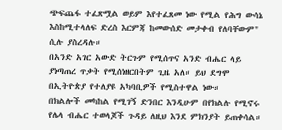ጭፍጨፋ ተፈጽሟል ወይም እየተፈጸመ ነው የሚል የሕግ ውሳኔ እስከሚተላለፍ ድረስ እርምጃ ከመውሰድ መታቀብ የለባቸውም" ሲሉ ያስረዳሉ።
በአንድ አገር አውድ ትርጉም የሚሰጥና አንድ ብሔር ላይ ያነጣጠረ ጥቃት የሚሰነዘርበትም ጊዜ አለ። ይህ ደግሞ በኢትዮጵያ የተለያዩ አካባቢዎች የሚስተዋል ነው።
በክልሎች መካከል የሚገኝ ድንበር እንዲሁም በየክልሉ የሚኖሩ የሌላ ብሔር ተወላጆች ጉዳይ ለዚህ እንደ ምክንያት ይጠቀሳል።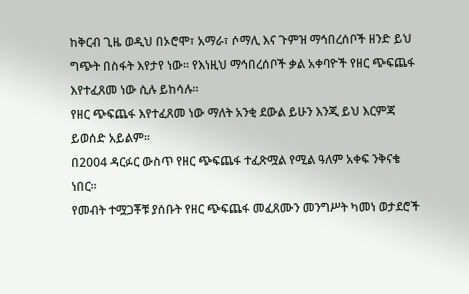ከቅርብ ጊዜ ወዲህ በኦሮሞ፣ አማራ፣ ሶማሊ እና ጉምዝ ማኅበረሰቦች ዘንድ ይህ ግጭት በስፋት እየታየ ነው። የእነዚህ ማኅበረሰቦች ቃል አቀባዮች የዘር ጭፍጨፋ እየተፈጸመ ነው ሲሉ ይከሳሉ።
የዘር ጭፍጨፋ እየተፈጸመ ነው ማለት አንቂ ደውል ይሁን እንጂ ይህ እርምጃ ይወሰድ አይልም።
በ2004 ዳርፉር ውስጥ የዘር ጭፍጨፋ ተፈጽሟል የሚል ዓለም አቀፍ ንቅናቄ ነበር።
የመብት ተሟጋቾቹ ያሰቡት የዘር ጭፍጨፋ መፈጸሙን መንግሥት ካመነ ወታደሮች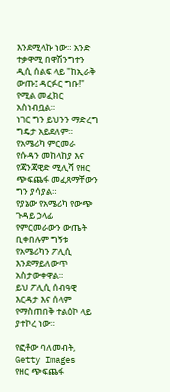እንደሚላኩ ነው። አንድ ተቃዋሚ በዋሽንግተን ዲሲ ሰልፍ ላይ "ከኢራቅ ውጡ፤ ዳርፉር ግቡ!" የሚል መፈክር አስነብቧል።
ነገር ግን ይህንን ማድረግ ግዴታ አይደለም። የአሜሪካ ምርመራ የሱዳን መከላከያ እና የጃንጃዊድ ሚሊሻ የዘር ጭፍጨፋ መፈጸማቸውን ግን ያሳያል።
የያኔው የአሜሪካ የውጭ ጉዳይ ኃላፊ የምርመራውን ውጤት ቢቀበሉም ግኝቱ የአሜሪካን ፖሊሲ እንደማይለውጥ አስታውቀዋል።
ይህ ፖሊሲ ሰብዓዊ እርዳታ እና ሰላም የማስጠበቅ ተልዕኮ ላይ ያተኮረ ነው።

የፎቶው ባለመብት, Getty Images
የዘር ጭፍጨፋ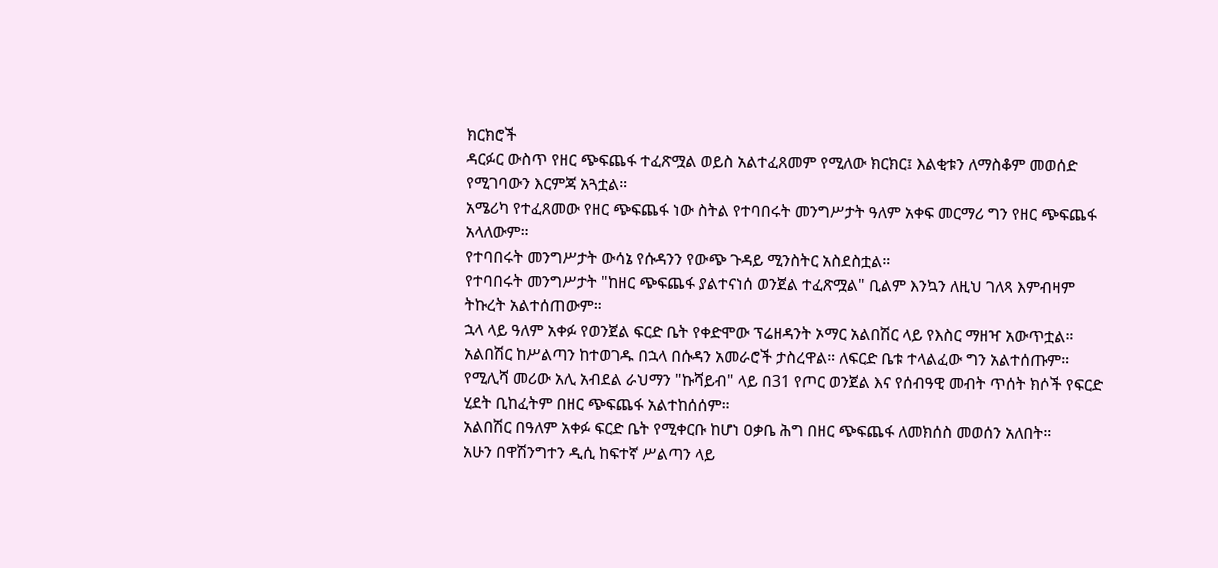ክርክሮች
ዳርፉር ውስጥ የዘር ጭፍጨፋ ተፈጽሟል ወይስ አልተፈጸመም የሚለው ክርክር፤ እልቂቱን ለማስቆም መወሰድ የሚገባውን እርምጃ አጓቷል።
አሜሪካ የተፈጸመው የዘር ጭፍጨፋ ነው ስትል የተባበሩት መንግሥታት ዓለም አቀፍ መርማሪ ግን የዘር ጭፍጨፋ አላለውም።
የተባበሩት መንግሥታት ውሳኔ የሱዳንን የውጭ ጉዳይ ሚንስትር አስደስቷል።
የተባበሩት መንግሥታት "ከዘር ጭፍጨፋ ያልተናነሰ ወንጀል ተፈጽሟል" ቢልም እንኳን ለዚህ ገለጻ እምብዛም ትኩረት አልተሰጠውም።
ኋላ ላይ ዓለም አቀፉ የወንጀል ፍርድ ቤት የቀድሞው ፕሬዘዳንት ኦማር አልበሽር ላይ የእስር ማዘዣ አውጥቷል።
አልበሽር ከሥልጣን ከተወገዱ በኋላ በሱዳን አመራሮች ታስረዋል። ለፍርድ ቤቱ ተላልፈው ግን አልተሰጡም።
የሚሊሻ መሪው አሊ አብደል ራህማን "ኩሻይብ" ላይ በ31 የጦር ወንጀል እና የሰብዓዊ መብት ጥሰት ክሶች የፍርድ ሂደት ቢከፈትም በዘር ጭፍጨፋ አልተከሰሰም።
አልበሽር በዓለም አቀፉ ፍርድ ቤት የሚቀርቡ ከሆነ ዐቃቤ ሕግ በዘር ጭፍጨፋ ለመክሰስ መወሰን አለበት።
አሁን በዋሽንግተን ዲሲ ከፍተኛ ሥልጣን ላይ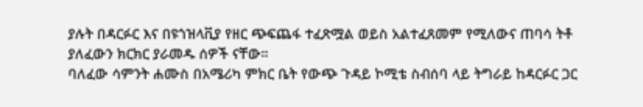ያሉት በዳርፉር እና በዩጎዝላቪያ የዘር ጭፍጨፋ ተፈጽሟል ወይስ አልተፈጸመም የሚለውና ጠባሳ ትቶ ያለፈውን ክርክር ያራመዱ ሰዎች ናቸው።
ባለፈው ሳምንት ሐሙስ በአሜሪካ ምክር ቤት የውጭ ጉዳይ ኮሚቴ ስብሰባ ላይ ትግራይ ከዳርፉር ጋር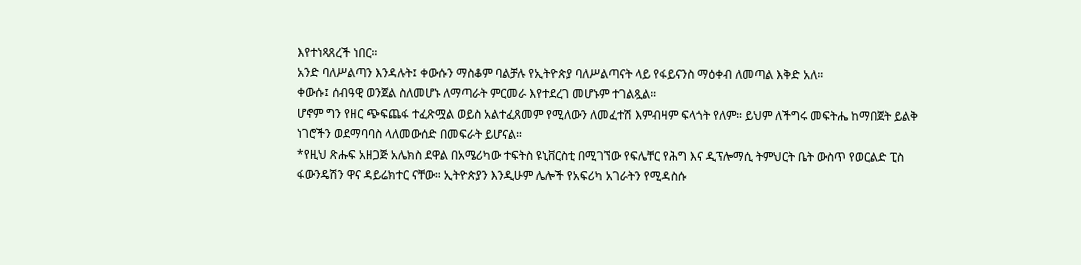እየተነጻጸረች ነበር።
አንድ ባለሥልጣን እንዳሉት፤ ቀውሱን ማስቆም ባልቻሉ የኢትዮጵያ ባለሥልጣናት ላይ የፋይናንስ ማዕቀብ ለመጣል እቅድ አለ።
ቀውሱ፤ ሰብዓዊ ወንጀል ስለመሆኑ ለማጣራት ምርመራ እየተደረገ መሆኑም ተገልጿል።
ሆኖም ግን የዘር ጭፍጨፋ ተፈጽሟል ወይስ አልተፈጸመም የሚለውን ለመፈተሽ እምብዛም ፍላጎት የለም። ይህም ለችግሩ መፍትሔ ከማበጀት ይልቅ ነገሮችን ወደማባባስ ላለመውሰድ በመፍራት ይሆናል።
*የዚህ ጽሑፍ አዘጋጅ አሌክስ ደዋል በአሜሪካው ተፍትስ ዩኒቨርስቲ በሚገኘው የፍሌቸር የሕግ እና ዲፕሎማሲ ትምህርት ቤት ውስጥ የወርልድ ፒስ ፋውንዴሽን ዋና ዳይሬክተር ናቸው። ኢትዮጵያን እንዲሁም ሌሎች የአፍሪካ አገራትን የሚዳስሱ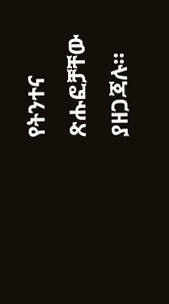የትንተና ጽሑፎቻቸው ያዘጋጃሉ።